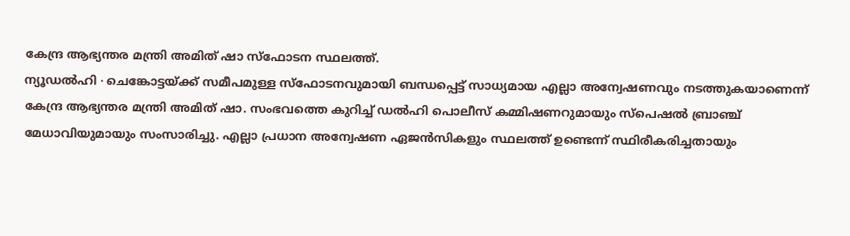കേന്ദ്ര ആഭ്യന്തര മന്ത്രി അമിത് ഷാ സ്ഫോടന സ്ഥലത്ത്.
ന്യൂഡൽഹി ∙ ചെങ്കോട്ടയ്ക്ക് സമീപമുള്ള സ്ഫോടനവുമായി ബന്ധപ്പെട്ട് സാധ്യമായ എല്ലാ അന്വേഷണവും നടത്തുകയാണെന്ന് കേന്ദ്ര ആഭ്യന്തര മന്ത്രി അമിത് ഷാ. സംഭവത്തെ കുറിച്ച് ഡൽഹി പൊലീസ് കമ്മിഷണറുമായും സ്പെഷൽ ബ്രാഞ്ച് മേധാവിയുമായും സംസാരിച്ചു. എല്ലാ പ്രധാന അന്വേഷണ ഏജൻസികളും സ്ഥലത്ത് ഉണ്ടെന്ന് സ്ഥിരീകരിച്ചതായും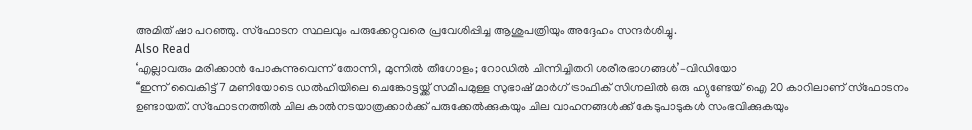അമിത് ഷാ പറഞ്ഞു. സ്ഫോടന സ്ഥലവും പരുക്കേറ്റവരെ പ്രവേശിപ്പിച്ച ആശുപത്രിയും അദ്ദേഹം സന്ദർശിച്ചു.
Also Read
‘എല്ലാവരും മരിക്കാൻ പോകുന്നുവെന്ന് തോന്നി, മുന്നിൽ തീഗോളം; റോഡിൽ ചിന്നിച്ചിതറി ശരീരഭാഗങ്ങൾ’–വിഡിയോ
‘‘ഇന്ന് വൈകിട്ട് 7 മണിയോടെ ഡൽഹിയിലെ ചെങ്കോട്ടയ്ക്ക് സമീപമുള്ള സുഭാഷ് മാർഗ് ട്രാഫിക് സിഗ്നലിൽ ഒരു ഹ്യുണ്ടേയ് ഐ 20 കാറിലാണ് സ്ഫോടനം ഉണ്ടായത്. സ്ഫോടനത്തിൽ ചില കാൽനടയാത്രക്കാർക്ക് പരുക്കേൽക്കുകയും ചില വാഹനങ്ങൾക്ക് കേടുപാടുകൾ സംഭവിക്കുകയും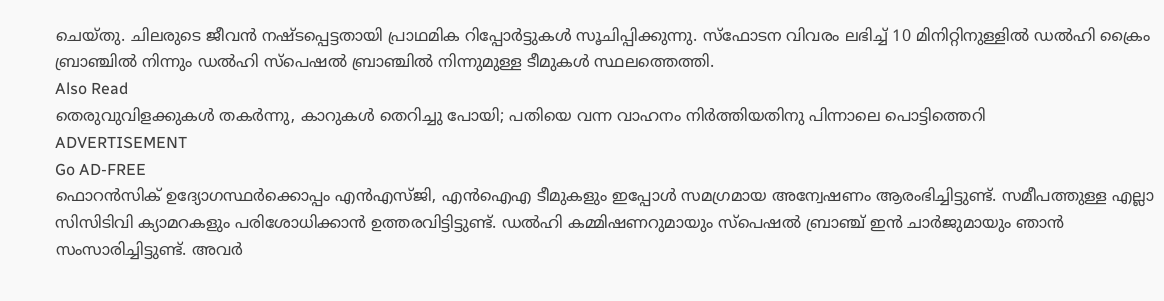ചെയ്തു. ചിലരുടെ ജീവൻ നഷ്ടപ്പെട്ടതായി പ്രാഥമിക റിപ്പോർട്ടുകൾ സൂചിപ്പിക്കുന്നു. സ്ഫോടന വിവരം ലഭിച്ച് 10 മിനിറ്റിനുള്ളിൽ ഡൽഹി ക്രൈം ബ്രാഞ്ചിൽ നിന്നും ഡൽഹി സ്പെഷൽ ബ്രാഞ്ചിൽ നിന്നുമുള്ള ടീമുകൾ സ്ഥലത്തെത്തി.
Also Read
തെരുവുവിളക്കുകൾ തകർന്നു, കാറുകൾ തെറിച്ചു പോയി; പതിയെ വന്ന വാഹനം നിർത്തിയതിനു പിന്നാലെ പൊട്ടിത്തെറി
ADVERTISEMENT
Go AD-FREE
ഫൊറൻസിക് ഉദ്യോഗസ്ഥർക്കൊപ്പം എൻഎസ്ജി, എൻഐഎ ടീമുകളും ഇപ്പോൾ സമഗ്രമായ അന്വേഷണം ആരംഭിച്ചിട്ടുണ്ട്. സമീപത്തുള്ള എല്ലാ സിസിടിവി ക്യാമറകളും പരിശോധിക്കാൻ ഉത്തരവിട്ടിട്ടുണ്ട്. ഡൽഹി കമ്മിഷണറുമായും സ്പെഷൽ ബ്രാഞ്ച് ഇൻ ചാർജുമായും ഞാൻ സംസാരിച്ചിട്ടുണ്ട്. അവർ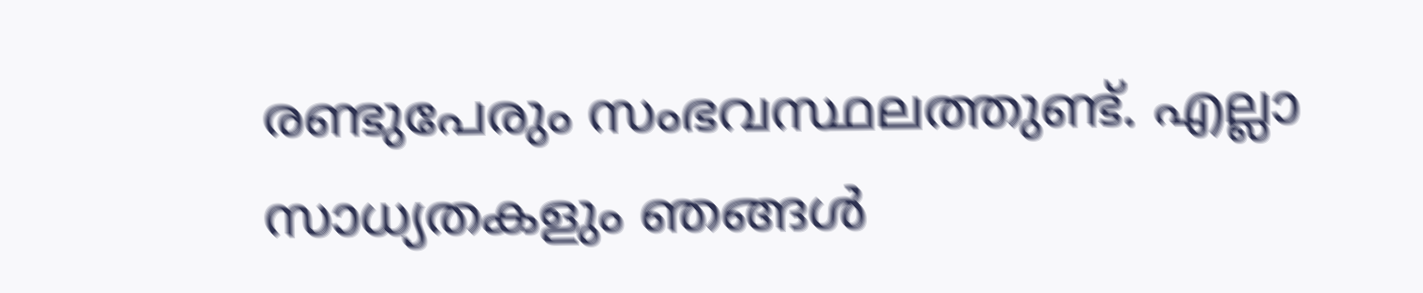രണ്ടുപേരും സംഭവസ്ഥലത്തുണ്ട്. എല്ലാ സാധ്യതകളും ഞങ്ങൾ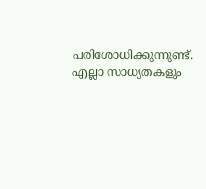പരിശോധിക്കുന്നുണ്ട്. എല്ലാ സാധ്യതകളും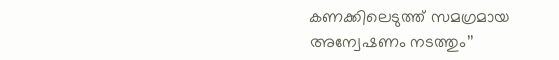കണക്കിലെടുത്ത് സമഗ്രമായ അന്വേഷണം നടത്തും’’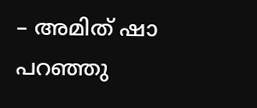– അമിത് ഷാ പറഞ്ഞു